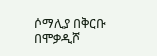ሶማሊያ በቅርቡ በሞቃዲሾ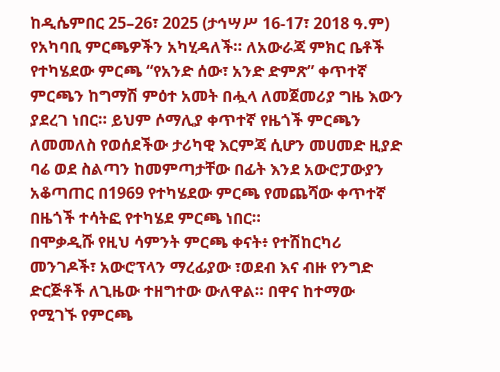ከዲሴምበር 25–26፣ 2025 (ታኅሣሥ 16-17፣ 2018 ዓ.ም) የአካባቢ ምርጫዎችን አካሂዳለች። ለአውራጃ ምክር ቤቶች የተካሄደው ምርጫ “የአንድ ሰው፣ አንድ ድምጽ” ቀጥተኛ ምርጫን ከግማሽ ምዕተ አመት በሗላ ለመጀመሪያ ግዜ እውን ያደረገ ነበር። ይህም ሶማሊያ ቀጥተኛ የዜጎች ምርጫን ለመመለስ የወሰደችው ታሪካዊ እርምጃ ሲሆን መሀመድ ዚያድ ባሬ ወደ ስልጣን ከመምጣታቸው በፊት እንደ አውሮፓውያን አቆጣጠር በ1969 የተካሄደው ምርጫ የመጨሻው ቀጥተኛ በዜጎች ተሳትፎ የተካሄደ ምርጫ ነበር።
በሞቃዲሹ የዚህ ሳምንት ምርጫ ቀናት፥ የተሽከርካሪ መንገዶች፣ አውሮፕላን ማረፊያው ፣ወደብ እና ብዙ የንግድ ድርጅቶች ለጊዜው ተዘግተው ውለዋል። በዋና ከተማው የሚገኙ የምርጫ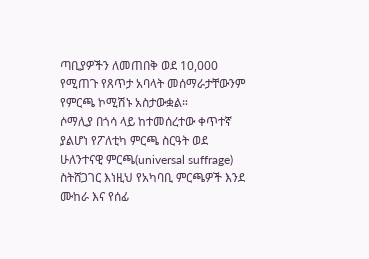ጣቢያዎችን ለመጠበቅ ወደ 10,000 የሚጠጉ የጸጥታ አባላት መሰማራታቸውንም የምርጫ ኮሚሽኑ አስታውቋል።
ሶማሊያ በጎሳ ላይ ከተመሰረተው ቀጥተኛ ያልሆነ የፖለቲካ ምርጫ ስርዓት ወደ ሁለንተናዊ ምርጫ(universal suffrage) ስትሸጋገር እነዚህ የአካባቢ ምርጫዎች እንደ ሙከራ እና የሰፊ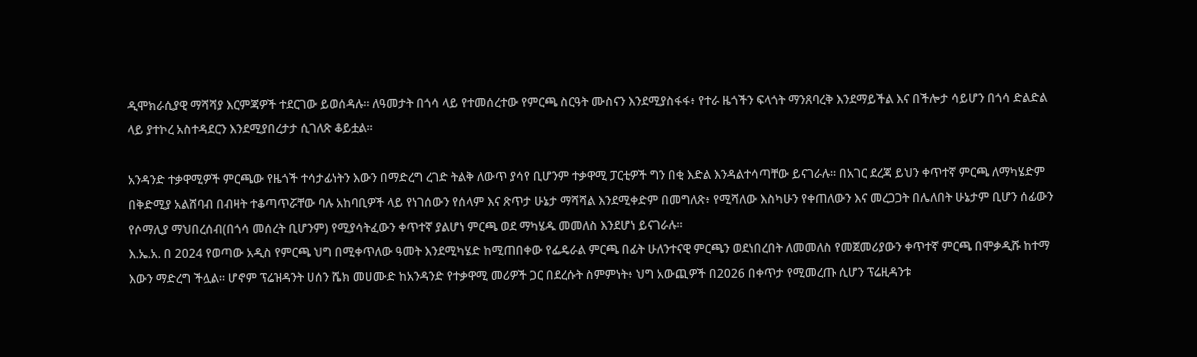ዲሞክራሲያዊ ማሻሻያ እርምጃዎች ተደርገው ይወሰዳሉ። ለዓመታት በጎሳ ላይ የተመሰረተው የምርጫ ስርዓት ሙስናን እንደሚያስፋፋ፥ የተራ ዜጎችን ፍላጎት ማንጸባረቅ እንደማይችል እና በችሎታ ሳይሆን በጎሳ ድልድል ላይ ያተኮረ አስተዳደርን እንደሚያበረታታ ሲገለጽ ቆይቷል።

አንዳንድ ተቃዋሚዎች ምርጫው የዜጎች ተሳታፊነትን እውን በማድረግ ረገድ ትልቅ ለውጥ ያሳየ ቢሆንም ተቃዋሚ ፓርቲዎች ግን በቂ እድል እንዳልተሳጣቸው ይናገራሉ። በአገር ደረጃ ይህን ቀጥተኛ ምርጫ ለማካሄድም በቅድሚያ አልሸባብ በብዛት ተቆጣጥሯቸው ባሉ አከባቢዎች ላይ የነገሰውን የሰላም እና ጽጥታ ሁኔታ ማሻሻል እንደሚቀድም በመግለጽ፥ የሚሻለው እስካሁን የቀጠለውን እና መረጋጋት በሌለበት ሁኔታም ቢሆን ሰፊውን የሶማሊያ ማህበረሰብ(በጎሳ መሰረት ቢሆንም) የሚያሳትፈውን ቀጥተኛ ያልሆነ ምርጫ ወደ ማካሄዱ መመለስ እንደሆነ ይናገራሉ።
እ.ኤ.አ. በ 2024 የወጣው አዲስ የምርጫ ህግ በሚቀጥለው ዓመት እንደሚካሄድ ከሚጠበቀው የፌዴራል ምርጫ በፊት ሁለንተናዊ ምርጫን ወደነበረበት ለመመለስ የመጀመሪያውን ቀጥተኛ ምርጫ በሞቃዲሹ ከተማ እውን ማድረግ ችሏል። ሆኖም ፕሬዝዳንት ሀሰን ሼክ መሀሙድ ከአንዳንድ የተቃዋሚ መሪዎች ጋር በደረሱት ስምምነት፥ ህግ አውጪዎች በ2026 በቀጥታ የሚመረጡ ሲሆን ፕሬዚዳንቱ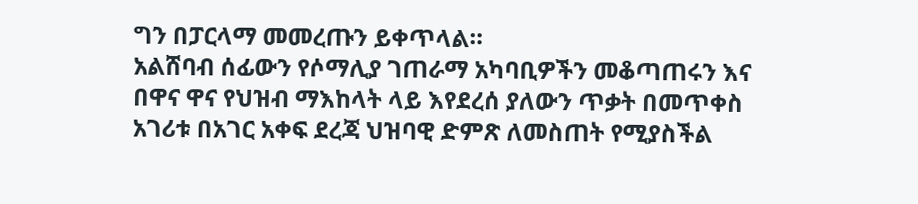ግን በፓርላማ መመረጡን ይቀጥላል።
አልሸባብ ሰፊውን የሶማሊያ ገጠራማ አካባቢዎችን መቆጣጠሩን እና በዋና ዋና የህዝብ ማእከላት ላይ እየደረሰ ያለውን ጥቃት በመጥቀስ አገሪቱ በአገር አቀፍ ደረጃ ህዝባዊ ድምጽ ለመስጠት የሚያስችል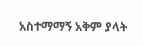አስተማማኝ አቅም ያላት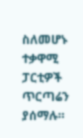ስለመሆኑ ተቃዋሚ ፓርቲዎች ጥርጣሬን ያሰማሉ።